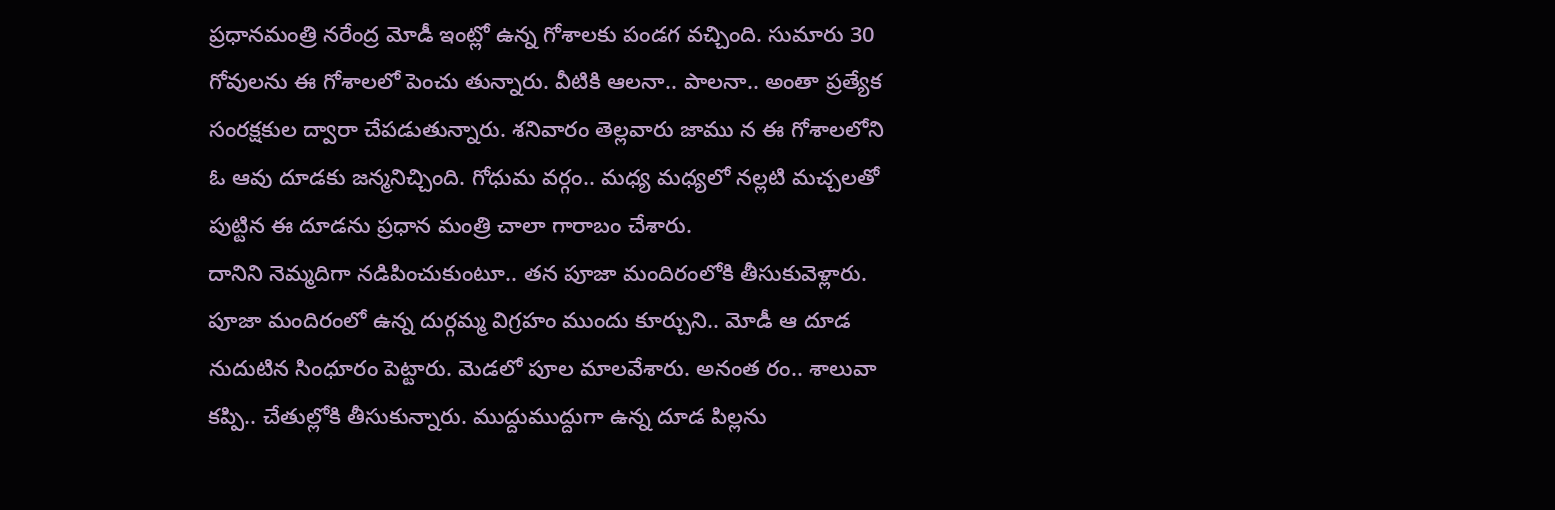ప్రధానమంత్రి నరేంద్ర మోడీ ఇంట్లో ఉన్న గోశాలకు పండగ వచ్చింది. సుమారు 30 గోవులను ఈ గోశాలలో పెంచు తున్నారు. వీటికి ఆలనా.. పాలనా.. అంతా ప్రత్యేక సంరక్షకుల ద్వారా చేపడుతున్నారు. శనివారం తెల్లవారు జాము న ఈ గోశాలలోని ఓ ఆవు దూడకు జన్మనిచ్చింది. గోధుమ వర్గం.. మధ్య మధ్యలో నల్లటి మచ్చలతో పుట్టిన ఈ దూడను ప్రధాన మంత్రి చాలా గారాబం చేశారు.
దానిని నెమ్మదిగా నడిపించుకుంటూ.. తన పూజా మందిరంలోకి తీసుకువెళ్లారు. పూజా మందిరంలో ఉన్న దుర్గమ్మ విగ్రహం ముందు కూర్చుని.. మోడీ ఆ దూడ నుదుటిన సింధూరం పెట్టారు. మెడలో పూల మాలవేశారు. అనంత రం.. శాలువా కప్పి.. చేతుల్లోకి తీసుకున్నారు. ముద్దుముద్దుగా ఉన్న దూడ పిల్లను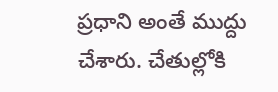ప్రధాని అంతే ముద్దు చేశారు. చేతుల్లోకి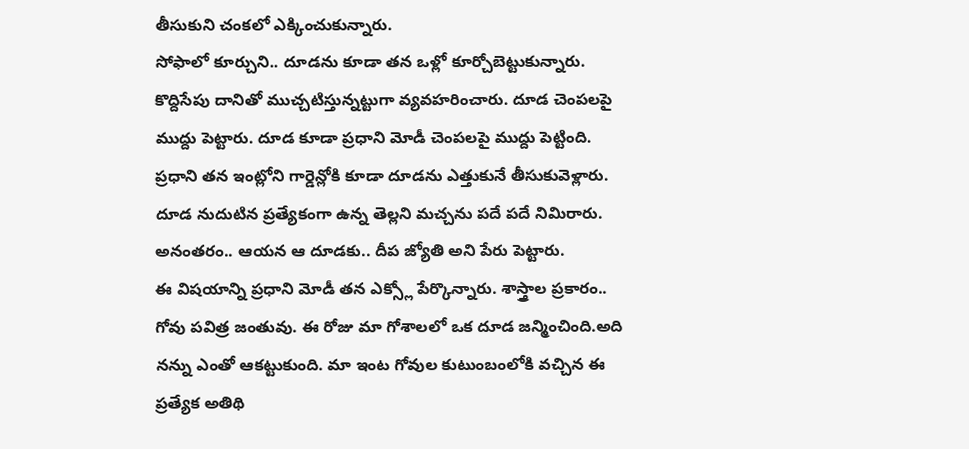తీసుకుని చంకలో ఎక్కించుకున్నారు.
సోఫాలో కూర్చుని.. దూడను కూడా తన ఒళ్లో కూర్చోబెట్టుకున్నారు. కొద్దిసేపు దానితో ముచ్చటిస్తున్నట్టుగా వ్యవహరించారు. దూడ చెంపలపై ముద్దు పెట్టారు. దూడ కూడా ప్రధాని మోడీ చెంపలపై ముద్దు పెట్టింది. ప్రధాని తన ఇంట్లోని గార్డెన్లోకి కూడా దూడను ఎత్తుకునే తీసుకువెళ్లారు. దూడ నుదుటిన ప్రత్యేకంగా ఉన్న తెల్లని మచ్చను పదే పదే నిమిరారు. అనంతరం.. ఆయన ఆ దూడకు.. దీప జ్యోతి అని పేరు పెట్టారు.
ఈ విషయాన్ని ప్రధాని మోడీ తన ఎక్స్లో పేర్కొన్నారు. శాస్త్రాల ప్రకారం.. గోవు పవిత్ర జంతువు. ఈ రోజు మా గోశాలలో ఒక దూడ జన్మించింది.అది నన్ను ఎంతో ఆకట్టుకుంది. మా ఇంట గోవుల కుటుంబంలోకి వచ్చిన ఈ ప్రత్యేక అతిథి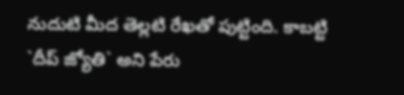నుదుటి మీద తెల్లటి రేఖతో పుట్టింది. కాబట్టి `దీప్ జ్యోతి` అని పేరు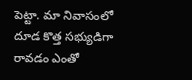పెట్టా. మా నివాసంలో దూడ కొత్త సభ్యుడిగా రావడం ఎంతో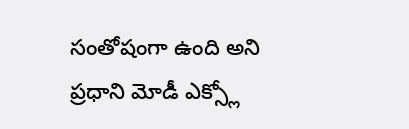సంతోషంగా ఉంది అని ప్రధాని మోడీ ఎక్స్లో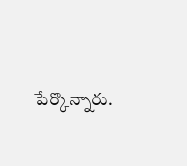పేర్కొన్నారు.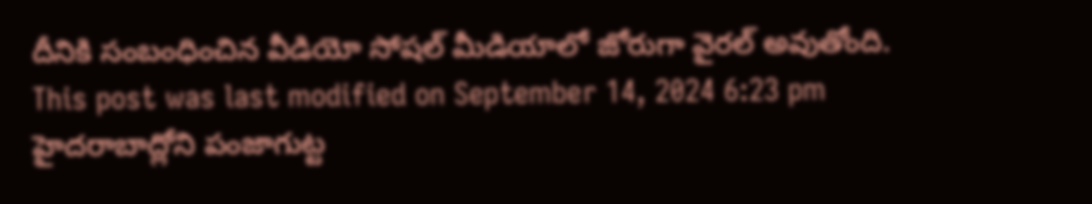దీనికి సంబంధించిన వీడియో సోషల్ మీడియాలో జోరుగా వైరల్ అవుతోంది.
This post was last modified on September 14, 2024 6:23 pm
హైదరాబాద్లోని పంజాగుట్ట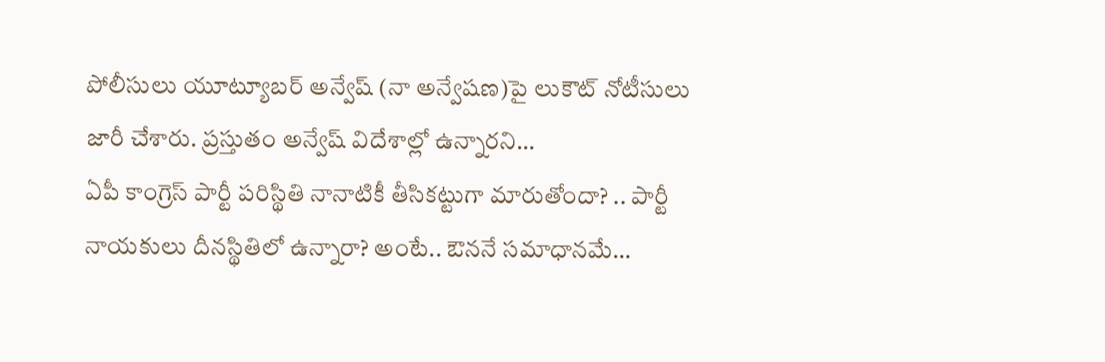పోలీసులు యూట్యూబర్ అన్వేష్ (నా అన్వేషణ)పై లుకౌట్ నోటీసులు జారీ చేశారు. ప్రస్తుతం అన్వేష్ విదేశాల్లో ఉన్నారని…
ఏపీ కాంగ్రెస్ పార్టీ పరిస్థితి నానాటికీ తీసికట్టుగా మారుతోందా? .. పార్టీ నాయకులు దీనస్థితిలో ఉన్నారా? అంటే.. ఔననే సమాధానమే…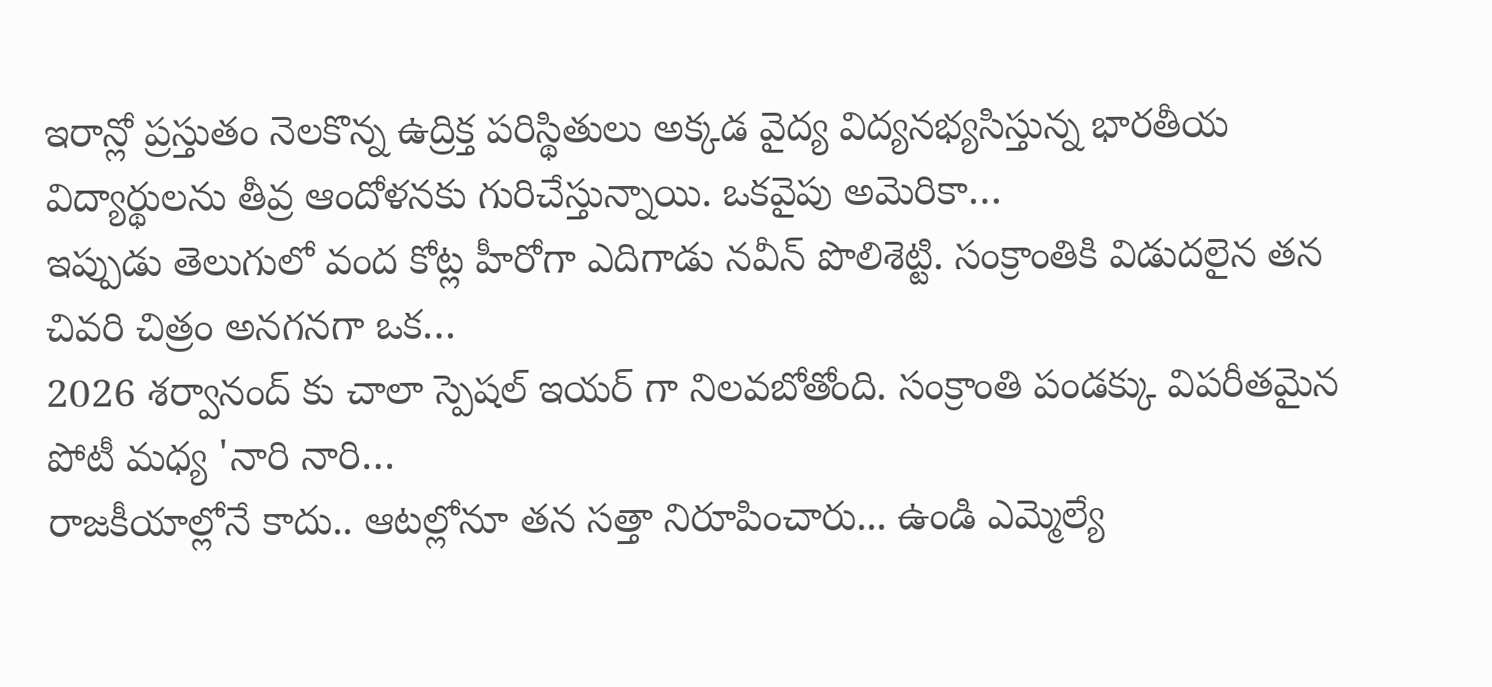ఇరాన్లో ప్రస్తుతం నెలకొన్న ఉద్రిక్త పరిస్థితులు అక్కడ వైద్య విద్యనభ్యసిస్తున్న భారతీయ విద్యార్థులను తీవ్ర ఆందోళనకు గురిచేస్తున్నాయి. ఒకవైపు అమెరికా…
ఇప్పుడు తెలుగులో వంద కోట్ల హీరోగా ఎదిగాడు నవీన్ పొలిశెట్టి. సంక్రాంతికి విడుదలైన తన చివరి చిత్రం అనగనగా ఒక…
2026 శర్వానంద్ కు చాలా స్పెషల్ ఇయర్ గా నిలవబోతోంది. సంక్రాంతి పండక్కు విపరీతమైన పోటీ మధ్య 'నారి నారి…
రాజకీయాల్లోనే కాదు.. ఆటల్లోనూ తన సత్తా నిరూపించారు... ఉండి ఎమ్మెల్యే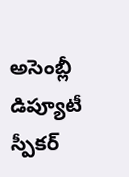అసెంబ్లీ డిప్యూటీ స్పీకర్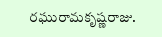రఘురామకృష్ణరాజు.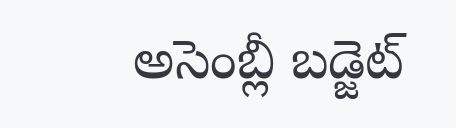అసెంబ్లీ బడ్జెట్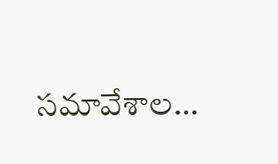సమావేశాల…